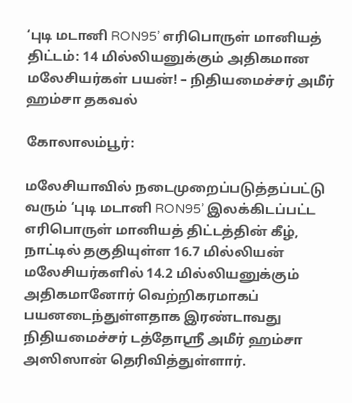‘புடி மடானி RON95’ எரிபொருள் மானியத் திட்டம்: 14 மில்லியனுக்கும் அதிகமான மலேசியர்கள் பயன்! – நிதியமைச்சர் அமீர் ஹம்சா தகவல்

கோலாலம்பூர்:

மலேசியாவில் நடைமுறைப்படுத்தப்பட்டு வரும் ‘புடி மடானி RON95’ இலக்கிடப்பட்ட எரிபொருள் மானியத் திட்டத்தின் கீழ், நாட்டில் தகுதியுள்ள 16.7 மில்லியன் மலேசியர்களில் 14.2 மில்லியனுக்கும் அதிகமானோர் வெற்றிகரமாகப் பயனடைந்துள்ளதாக இரண்டாவது நிதியமைச்சர் டத்தோஸ்ரீ அமீர் ஹம்சா அஸிஸான் தெரிவித்துள்ளார்.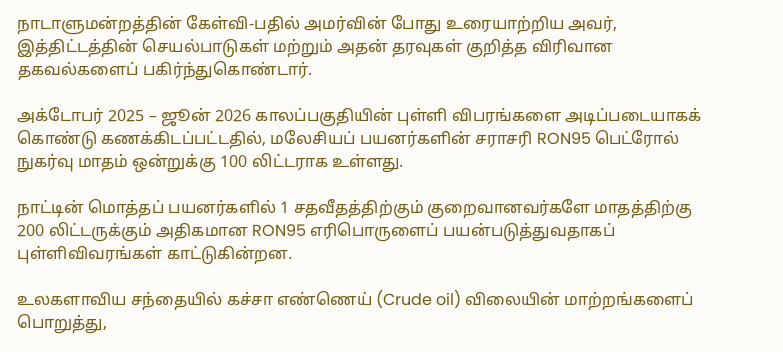நாடாளுமன்றத்தின் கேள்வி-பதில் அமர்வின் போது உரையாற்றிய அவர், இத்திட்டத்தின் செயல்பாடுகள் மற்றும் அதன் தரவுகள் குறித்த விரிவான தகவல்களைப் பகிர்ந்துகொண்டார்.

அக்டோபர் 2025 – ஜூன் 2026 காலப்பகுதியின் புள்ளி விபரங்களை அடிப்படையாகக் கொண்டு கணக்கிடப்பட்டதில், மலேசியப் பயனர்களின் சராசரி RON95 பெட்ரோல் நுகர்வு மாதம் ஒன்றுக்கு 100 லிட்டராக உள்ளது.

நாட்டின் மொத்தப் பயனர்களில் 1 சதவீதத்திற்கும் குறைவானவர்களே மாதத்திற்கு 200 லிட்டருக்கும் அதிகமான RON95 எரிபொருளைப் பயன்படுத்துவதாகப் புள்ளிவிவரங்கள் காட்டுகின்றன.

உலகளாவிய சந்தையில் கச்சா எண்ணெய் (Crude oil) விலையின் மாற்றங்களைப் பொறுத்து,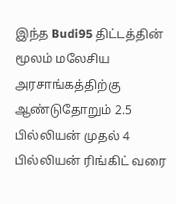இந்த Budi95 திட்டத்தின் மூலம் மலேசிய அரசாங்கத்திற்கு ஆண்டுதோறும் 2.5 பில்லியன் முதல் 4 பில்லியன் ரிங்கிட் வரை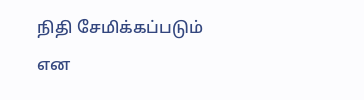நிதி சேமிக்கப்படும் என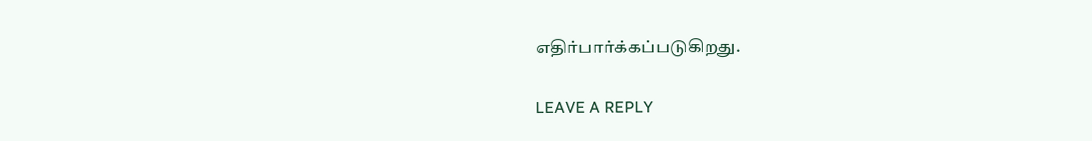எதிர்பார்க்கப்படுகிறது.

LEAVE A REPLY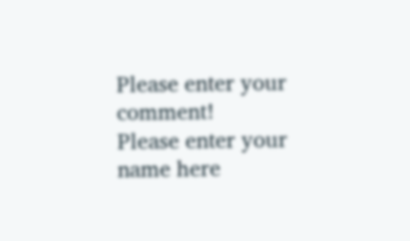Please enter your comment!
Please enter your name here